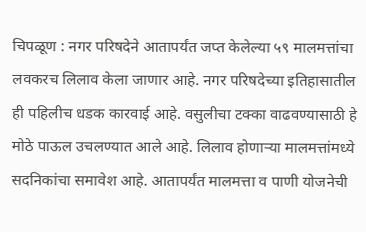चिपळूण : नगर परिषदेने आतापर्यंत जप्त केलेल्या ५९ मालमत्तांचा लवकरच लिलाव केला जाणार आहे. नगर परिषदेच्या इतिहासातील ही पहिलीच धडक कारवाई आहे. वसुलीचा टक्का वाढवण्यासाठी हे मोठे पाऊल उचलण्यात आले आहे. लिलाव होणाऱ्या मालमत्तांमध्ये सदनिकांचा समावेश आहे. आतापर्यंत मालमत्ता व पाणी योजनेची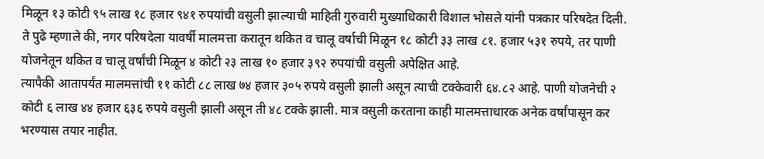मिळून १३ कोटी ९५ लाख १८ हजार ९४१ रुपयांची वसुली झाल्याची माहिती गुरुवारी मुख्याधिकारी विशाल भोसले यांनी पत्रकार परिषदेत दिली.
ते पुढे म्हणाले की, नगर परिषदेला यावर्षी मालमत्ता करातून थकित व चालू वर्षाची मिळून १८ कोटी ३३ लाख ८१. हजार ५३१ रुपये, तर पाणी योजनेतून थकित व चालू वर्षांची मिळून ४ कोटी २३ लाख १० हजार ३९२ रुपयांची वसुली अपेक्षित आहे.
त्यापैकी आतापर्यंत मालमत्तांची ११ कोटी ८८ लाख ७४ हजार ३०५ रुपये वसुली झाली असून त्याची टक्केवारी ६४.८२ आहे. पाणी योजनेची २ कोटी ६ लाख ४४ हजार ६३६ रुपये वसुली झाली असून ती ४८ टक्के झाली. मात्र वसुली करताना काही मालमत्ताधारक अनेक वर्षांपासून कर भरण्यास तयार नाहीत.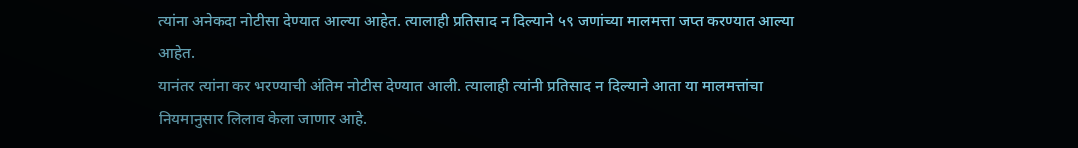त्यांना अनेकदा नोटीसा देण्यात आल्या आहेत. त्यालाही प्रतिसाद न दिल्याने ५९ जणांच्या मालमत्ता जप्त करण्यात आल्या आहेत.
यानंतर त्यांना कर भरण्याची अंतिम नोटीस देण्यात आली. त्यालाही त्यांनी प्रतिसाद न दिल्याने आता या मालमत्तांचा नियमानुसार लिलाव केला जाणार आहे.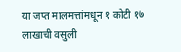या जप्त मालमत्तांमधून १ कोटी १७ लाखाची वसुली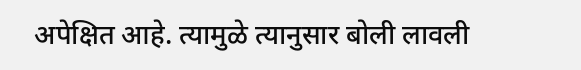अपेक्षित आहे. त्यामुळे त्यानुसार बोली लावली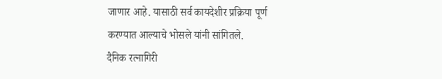जाणार आहे. यासाठी सर्व कायदेशीर प्रक्रिया पूर्ण करण्यात आल्याचे भोसले यांनी सांगितले.
दैनिक रत्नागिरी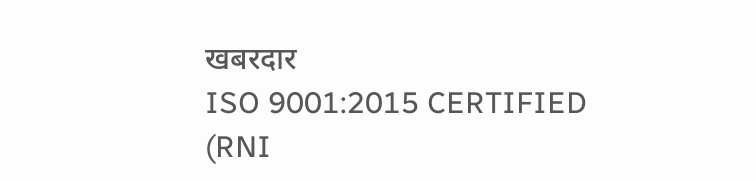खबरदार
ISO 9001:2015 CERTIFIED
(RNI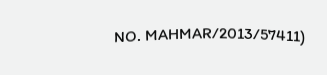NO. MAHMAR/2013/57411)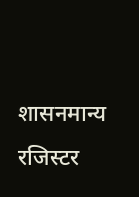शासनमान्य रजिस्टर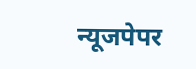न्यूजपेपर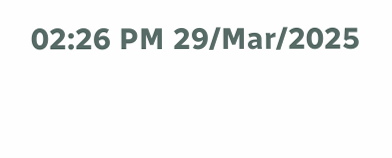02:26 PM 29/Mar/2025